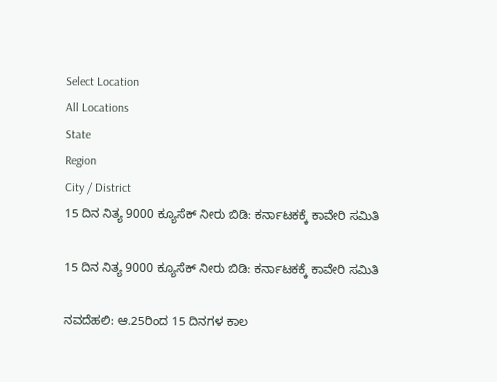Select Location
All Locations
State
Region
City / District
15 ದಿನ ನಿತ್ಯ 9000 ಕ್ಯೂಸೆಕ್‌ ನೀರು ಬಿಡಿ: ಕರ್ನಾಟಕಕ್ಕೆ ಕಾವೇರಿ ಸಮಿತಿ

15 ದಿನ ನಿತ್ಯ 9000 ಕ್ಯೂಸೆಕ್‌ ನೀರು ಬಿಡಿ: ಕರ್ನಾಟಕಕ್ಕೆ ಕಾವೇರಿ ಸಮಿತಿ

ನವದೆಹಲಿ: ಆ.25ರಿಂದ 15 ದಿನಗಳ ಕಾಲ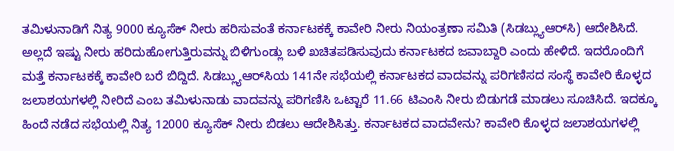ತಮಿಳುನಾಡಿಗೆ ನಿತ್ಯ 9000 ಕ್ಯೂಸೆಕ್‌ ನೀರು ಹರಿಸುವಂತೆ ಕರ್ನಾಟಕಕ್ಕೆ ಕಾವೇರಿ ನೀರು ನಿಯಂತ್ರಣಾ ಸಮಿತಿ (ಸಿಡಬ್ಲ್ಯುಆರ್‌ಸಿ) ಆದೇಶಿಸಿದೆ. ಅಲ್ಲದೆ ಇಷ್ಟು ನೀರು ಹರಿದುಹೋಗುತ್ತಿರುವನ್ನು ಬಿಳಿಗುಂಡ್ಲು ಬಳಿ ಖಚಿತಪಡಿಸುವುದು ಕರ್ನಾಟಕದ ಜವಾಬ್ದಾರಿ ಎಂದು ಹೇಳಿದೆ. ಇದರೊಂದಿಗೆ ಮತ್ತೆ ಕರ್ನಾಟಕಕ್ಕೆ ಕಾವೇರಿ ಬರೆ ಬಿದ್ದಿದೆ. ಸಿಡಬ್ಲ್ಯುಆರ್‌ಸಿಯ 141ನೇ ಸಭೆಯಲ್ಲಿ ಕರ್ನಾಟಕದ ವಾದವನ್ನು ಪರಿಗಣಿಸದ ಸಂಸ್ಥೆ ಕಾವೇರಿ ಕೊಳ್ಳದ ಜಲಾಶಯಗಳಲ್ಲಿ ನೀರಿದೆ ಎಂಬ ತಮಿಳುನಾಡು ವಾದವನ್ನು ಪರಿಗಣಿಸಿ ಒಟ್ಟಾರೆ 11.66 ಟಿಎಂಸಿ ನೀರು ಬಿಡುಗಡೆ ಮಾಡಲು ಸೂಚಿಸಿದೆ. ಇದಕ್ಕೂ ಹಿಂದೆ ನಡೆದ ಸಭೆಯಲ್ಲಿ ನಿತ್ಯ 12000 ಕ್ಯೂಸೆಕ್‌ ನೀರು ಬಿಡಲು ಆದೇಶಿಸಿತ್ತು. ಕರ್ನಾಟಕದ ವಾದವೇನು? ಕಾವೇರಿ ಕೊಳ್ಳದ ಜಲಾಶಯಗಳಲ್ಲಿ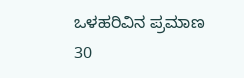ಒಳಹರಿವಿನ ಪ್ರಮಾಣ 30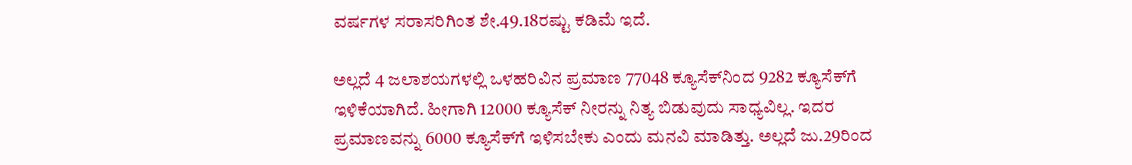ವರ್ಷಗಳ ಸರಾಸರಿಗಿಂತ ಶೇ.49.18ರಷ್ಟು ಕಡಿಮೆ ಇದೆ.

ಅಲ್ಲದೆ 4 ಜಲಾಶಯಗಳಲ್ಲಿ ಒಳಹರಿವಿನ ಪ್ರಮಾಣ 77048 ಕ್ಯೂಸೆಕ್‌ನಿಂದ 9282 ಕ್ಯೂಸೆಕ್‌ಗೆ ಇಳಿಕೆಯಾಗಿದೆ. ಹೀಗಾಗಿ 12000 ಕ್ಯೂಸೆಕ್‌ ನೀರನ್ನು ನಿತ್ಯ ಬಿಡುವುದು ಸಾಧ್ಯವಿಲ್ಲ. ಇದರ ಪ್ರಮಾಣವನ್ನು 6000 ಕ್ಯೂಸೆಕ್‌ಗೆ ಇಳಿಸಬೇಕು ಎಂದು ಮನವಿ ಮಾಡಿತ್ತು. ಅಲ್ಲದೆ ಜು.29ರಿಂದ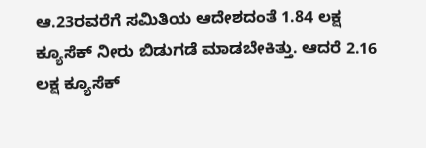ಆ.23ರವರೆಗೆ ಸಮಿತಿಯ ಆದೇಶದಂತೆ 1.84 ಲಕ್ಷ ಕ್ಯೂಸೆಕ್‌ ನೀರು ಬಿಡುಗಡೆ ಮಾಡಬೇಕಿತ್ತು. ಆದರೆ 2.16 ಲಕ್ಷ ಕ್ಯೂಸೆಕ್‌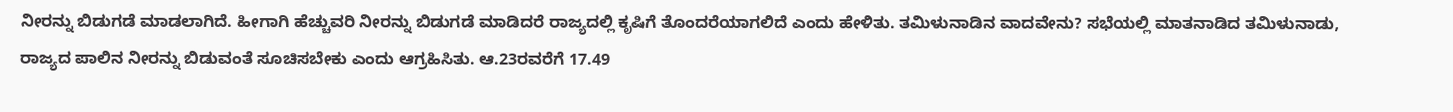ನೀರನ್ನು ಬಿಡುಗಡೆ ಮಾಡಲಾಗಿದೆ. ಹೀಗಾಗಿ ಹೆಚ್ಚುವರಿ ನೀರನ್ನು ಬಿಡುಗಡೆ ಮಾಡಿದರೆ ರಾಜ್ಯದಲ್ಲಿ ಕೃಷಿಗೆ ತೊಂದರೆಯಾಗಲಿದೆ ಎಂದು ಹೇಳಿತು. ತಮಿಳುನಾಡಿನ ವಾದವೇನು? ಸಭೆಯಲ್ಲಿ ಮಾತನಾಡಿದ ತಮಿಳುನಾಡು, ರಾಜ್ಯದ ಪಾಲಿನ ನೀರನ್ನು ಬಿಡುವಂತೆ ಸೂಚಿಸಬೇಕು ಎಂದು ಆಗ್ರಹಿಸಿತು. ಆ.23ರವರೆಗೆ 17.49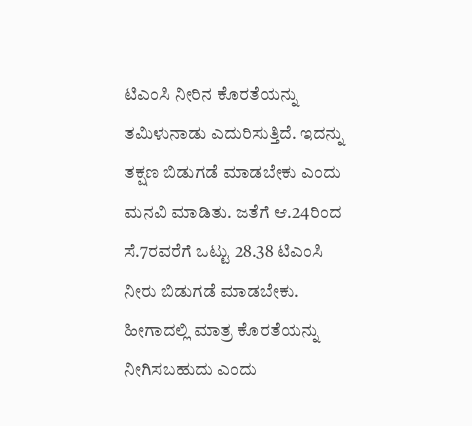ಟಿಎಂಸಿ ನೀರಿನ ಕೊರತೆಯನ್ನು ತಮಿಳುನಾಡು ಎದುರಿಸುತ್ತಿದೆ. ಇದನ್ನು ತಕ್ಷಣ ಬಿಡುಗಡೆ ಮಾಡಬೇಕು ಎಂದು ಮನವಿ ಮಾಡಿತು. ಜತೆಗೆ ಆ.24ರಿಂದ ಸೆ.7ರವರೆಗೆ ಒಟ್ಟು 28.38 ಟಿಎಂಸಿ ನೀರು ಬಿಡುಗಡೆ ಮಾಡಬೇಕು. ಹೀಗಾದಲ್ಲಿ ಮಾತ್ರ ಕೊರತೆಯನ್ನು ನೀಗಿಸಬಹುದು ಎಂದು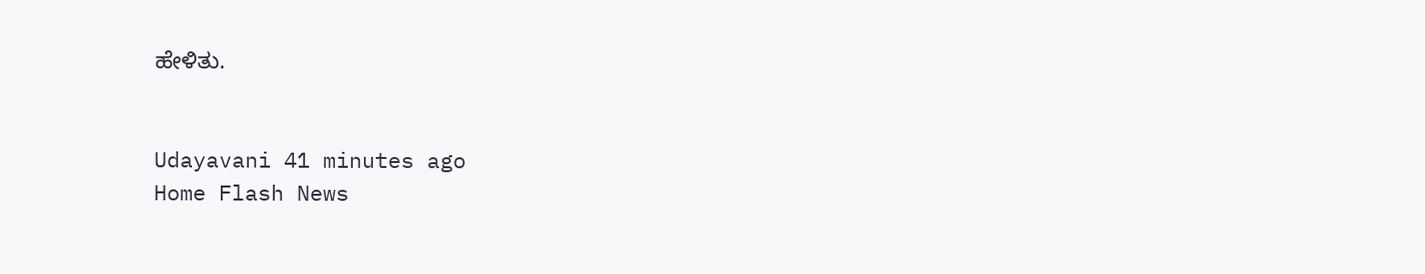ಹೇಳಿತು.


Udayavani 41 minutes ago
Home Flash News